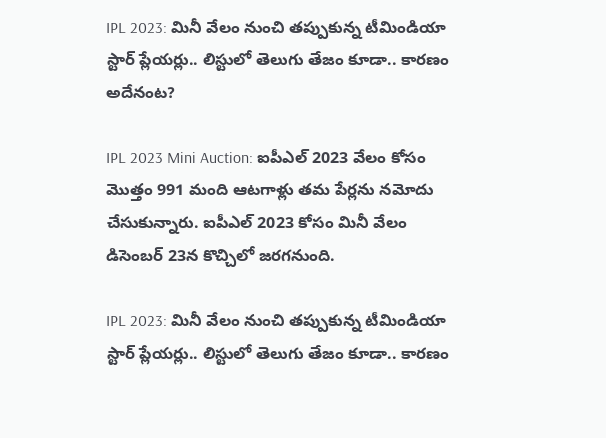IPL 2023: మినీ వేలం నుంచి తప్పుకున్న టీమిండియా స్టార్ ప్లేయర్లు.. లిస్టులో తెలుగు తేజం కూడా.. కారణం అదేనంట?

IPL 2023 Mini Auction: ఐపీఎల్ 2023 వేలం కోసం మొత్తం 991 మంది ఆటగాళ్లు తమ పేర్లను నమోదు చేసుకున్నారు. ఐపీఎల్ 2023 కోసం మినీ వేలం డిసెంబర్ 23న కొచ్చిలో జరగనుంది.

IPL 2023: మినీ వేలం నుంచి తప్పుకున్న టీమిండియా స్టార్ ప్లేయర్లు.. లిస్టులో తెలుగు తేజం కూడా.. కారణం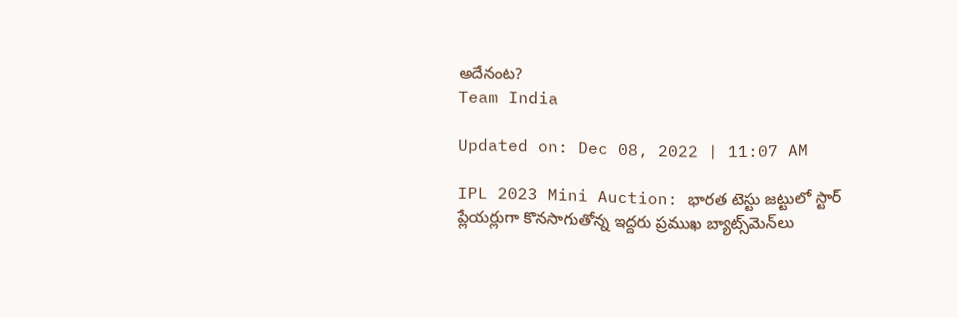అదేనంట?
Team India

Updated on: Dec 08, 2022 | 11:07 AM

IPL 2023 Mini Auction: భారత టెస్టు జట్టులో స్టార్ ప్లేయర్లుగా కొనసాగుతోన్న ఇద్దరు ప్రముఖ బ్యాట్స్‌మెన్‌లు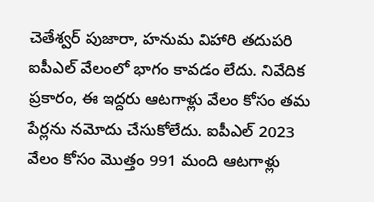చెతేశ్వర్ పుజారా, హనుమ విహారి తదుపరి ఐపీఎల్ వేలంలో భాగం కావడం లేదు. నివేదిక ప్రకారం, ఈ ఇద్దరు ఆటగాళ్లు వేలం కోసం తమ పేర్లను నమోదు చేసుకోలేదు. ఐపీఎల్ 2023 వేలం కోసం మొత్తం 991 మంది ఆటగాళ్లు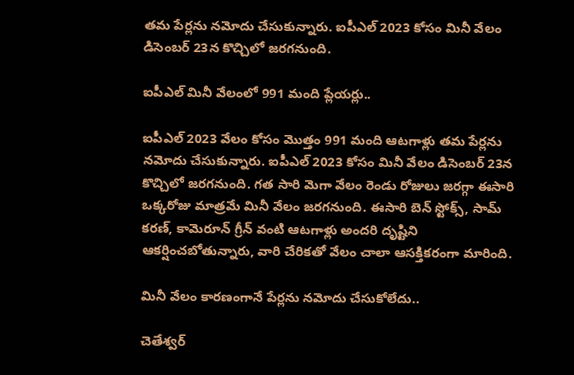తమ పేర్లను నమోదు చేసుకున్నారు. ఐపీఎల్ 2023 కోసం మినీ వేలం డిసెంబర్ 23న కొచ్చిలో జరగనుంది.

ఐపీఎల్ మినీ వేలంలో 991 మంది ప్లేయర్లు..

ఐపీఎల్ 2023 వేలం కోసం మొత్తం 991 మంది ఆటగాళ్లు తమ పేర్లను నమోదు చేసుకున్నారు. ఐపీఎల్ 2023 కోసం మినీ వేలం డిసెంబర్ 23న కొచ్చిలో జరగనుంది. గత సారి మెగా వేలం రెండు రోజులు జరగ్గా ఈసారి ఒక్కరోజు మాత్రమే మినీ వేలం జరగనుంది. ఈసారి బెన్ స్టోక్స్, సామ్ కరణ్, కామెరూన్ గ్రీన్ వంటి ఆటగాళ్లు అందరి దృష్టిని ఆకర్షించబోతున్నారు, వారి చేరికతో వేలం చాలా ఆసక్తికరంగా మారింది.

మినీ వేలం కారణంగానే పేర్లను నమోదు చేసుకోలేదు..

చెతేశ్వర్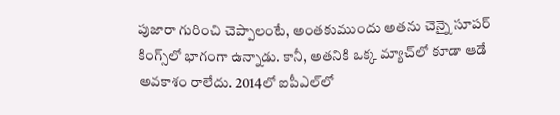పుజారా గురించి చెప్పాలంటే, అంతకుముందు అతను చెన్నై సూపర్ కింగ్స్‌లో భాగంగా ఉన్నాడు. కానీ, అతనికి ఒక్క మ్యాచ్‌లో కూడా ఆడే అవకాశం రాలేదు. 2014లో ఐపీఎల్‌లో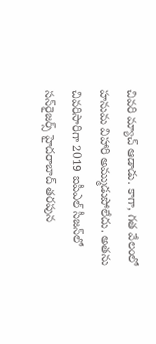చివరి మ్యాచ్‌ ఆడాడు. కాగా, గత వేలంలో హనుమ విహారి అమ్ముడుపోలేదు. అతను చివరిసారిగా 2019 ఐపీఎల్ సీజన్‌లో సన్‌రైజర్స్ హైదరాబాద్ తరపున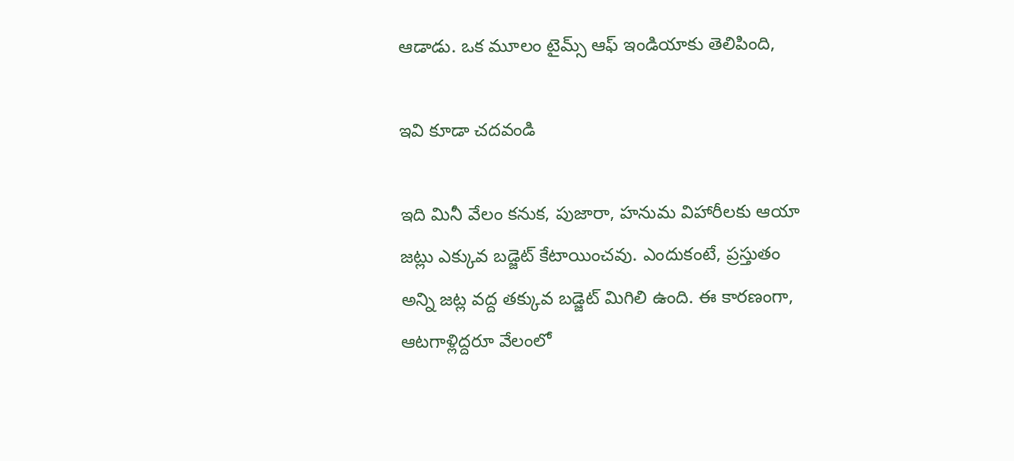ఆడాడు. ఒక మూలం టైమ్స్ ఆఫ్ ఇండియాకు తెలిపింది,

ఇవి కూడా చదవండి

ఇది మినీ వేలం కనుక, పుజారా, హనుమ విహారీలకు ఆయా జట్లు ఎక్కువ బడ్జెట్ కేటాయించవు. ఎందుకంటే, ప్రస్తుతం అన్ని జట్ల వద్ద తక్కువ బడ్జెట్ మిగిలి ఉంది. ఈ కారణంగా, ఆటగాళ్లిద్దరూ వేలంలో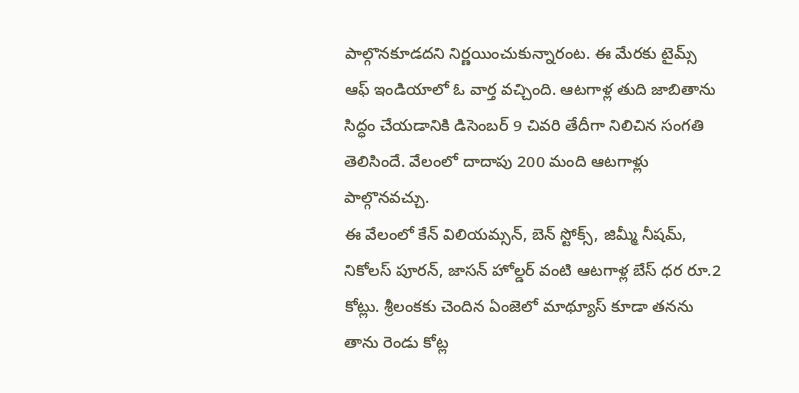పాల్గొనకూడదని నిర్ణయించుకున్నారంట. ఈ మేరకు టైమ్స్ ఆఫ్ ఇండియాలో ఓ వార్త వచ్చింది. ఆటగాళ్ల తుది జాబితాను సిద్ధం చేయడానికి డిసెంబర్ 9 చివరి తేదీగా నిలిచిన సంగతి తెలిసిందే. వేలంలో దాదాపు 200 మంది ఆటగాళ్లు పాల్గొనవచ్చు.
ఈ వేలంలో కేన్ విలియమ్సన్, బెన్ స్టోక్స్, జిమ్మీ నీషమ్, నికోలస్ పూరన్, జాసన్ హోల్డర్ వంటి ఆటగాళ్ల బేస్ ధర రూ.2 కోట్లు. శ్రీలంకకు చెందిన ఏంజెలో మాథ్యూస్ కూడా తనను తాను రెండు కోట్ల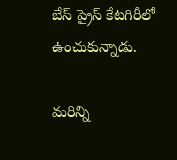బేస్ ప్రైస్ కేటగిరీలో ఉంచుకున్నాడు.

మరిన్ని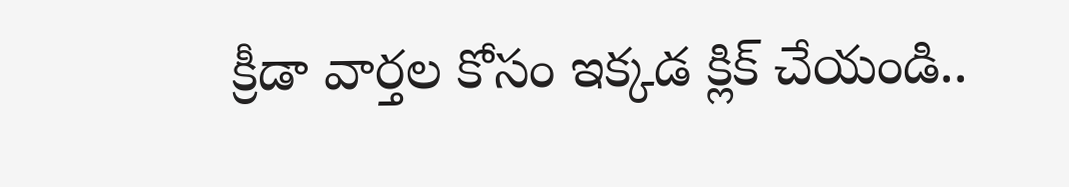క్రీడా వార్తల కోసం ఇక్కడ క్లిక్ చేయండి..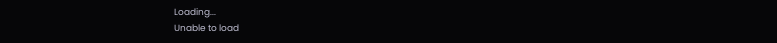Loading...
Unable to load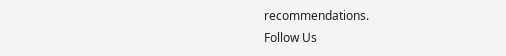recommendations.
Follow Us